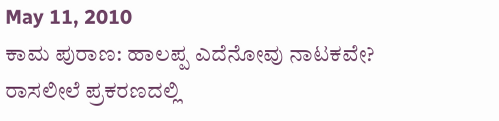May 11, 2010
ಕಾಮ ಪುರಾಣ: ಹಾಲಪ್ಪ ಎದೆನೋವು ನಾಟಕವೇ?
ರಾಸಲೀಲೆ ಪ್ರಕರಣದಲ್ಲಿ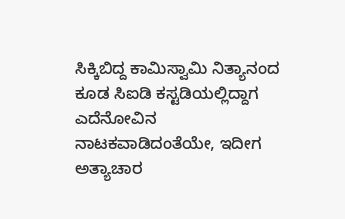ಸಿಕ್ಕಿಬಿದ್ದ ಕಾಮಿಸ್ವಾಮಿ ನಿತ್ಯಾನಂದ ಕೂಡ ಸಿಐಡಿ ಕಸ್ಟಡಿಯಲ್ಲಿದ್ದಾಗ ಎದೆನೋವಿನ ನಾಟಕವಾಡಿದಂತೆಯೇ, ಇದೀಗ ಅತ್ಯಾಚಾರ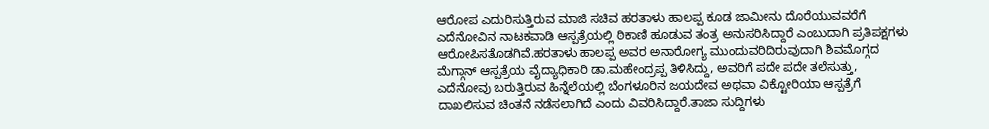ಆರೋಪ ಎದುರಿಸುತ್ತಿರುವ ಮಾಜಿ ಸಚಿವ ಹರತಾಳು ಹಾಲಪ್ಪ ಕೂಡ ಜಾಮೀನು ದೊರೆಯುವವರೆಗೆ ಎದೆನೋವಿನ ನಾಟಕವಾಡಿ ಆಸ್ಪತ್ರೆಯಲ್ಲಿ ಠಿಕಾಣಿ ಹೂಡುವ ತಂತ್ರ ಅನುಸರಿಸಿದ್ದಾರೆ ಎಂಬುದಾಗಿ ಪ್ರತಿಪಕ್ಷಗಳು ಆರೋಪಿಸತೊಡಗಿವೆ.ಹರತಾಳು ಹಾಲಪ್ಪ ಅವರ ಅನಾರೋಗ್ಯ ಮುಂದುವರಿದಿರುವುದಾಗಿ ಶಿವಮೊಗ್ಗದ ಮೆಗ್ಗಾನ್ ಆಸ್ಪತ್ರೆಯ ವೈದ್ಯಾಧಿಕಾರಿ ಡಾ.ಮಹೇಂದ್ರಪ್ಪ ತಿಳಿಸಿದ್ದು, ಅವರಿಗೆ ಪದೇ ಪದೇ ತಲೆಸುತ್ತು, ಎದೆನೋವು ಬರುತ್ತಿರುವ ಹಿನ್ನೆಲೆಯಲ್ಲಿ ಬೆಂಗಳೂರಿನ ಜಯದೇವ ಅಥವಾ ವಿಕ್ಟೋರಿಯಾ ಆಸ್ಪತ್ರೆಗೆ ದಾಖಲಿಸುವ ಚಿಂತನೆ ನಡೆಸಲಾಗಿದೆ ಎಂದು ವಿವರಿಸಿದ್ದಾರೆ.ತಾಜಾ ಸುದ್ದಿಗಳು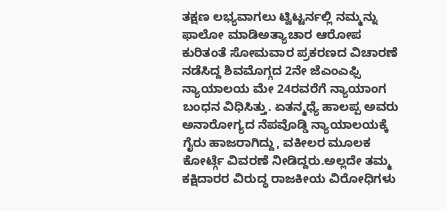ತಕ್ಷಣ ಲಭ್ಯವಾಗಲು ಟ್ವಿಟ್ಟರ್ನಲ್ಲಿ ನಮ್ಮನ್ನು ಫಾಲೋ ಮಾಡಿಅತ್ಯಾಚಾರ ಆರೋಪ ಕುರಿತಂತೆ ಸೋಮವಾರ ಪ್ರಕರಣದ ವಿಚಾರಣೆ ನಡೆಸಿದ್ದ ಶಿವಮೊಗ್ಗದ 2ನೇ ಜೆಎಂಎಫ್ಸಿ ನ್ಯಾಯಾಲಯ ಮೇ 24ರವರೆಗೆ ನ್ಯಾಯಾಂಗ ಬಂಧನ ವಿಧಿಸಿತ್ತು. ಏತನ್ಮಧ್ಯೆ ಹಾಲಪ್ಪ ಅವರು ಅನಾರೋಗ್ಯದ ನೆಪವೊಡ್ಡಿ ನ್ಯಾಯಾಲಯಕ್ಕೆ ಗೈರು ಹಾಜರಾಗಿದ್ದು, ವಕೀಲರ ಮೂಲಕ ಕೋರ್ಟ್ಗೆ ವಿವರಣೆ ನೀಡಿದ್ದರು.ಅಲ್ಲದೇ ತಮ್ಮ ಕಕ್ಷಿದಾರರ ವಿರುದ್ಧ ರಾಜಕೀಯ ವಿರೋಧಿಗಳು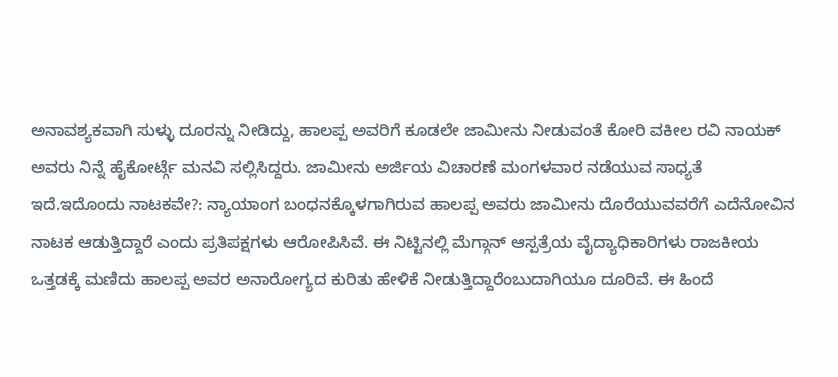ಅನಾವಶ್ಯಕವಾಗಿ ಸುಳ್ಳು ದೂರನ್ನು ನೀಡಿದ್ದು, ಹಾಲಪ್ಪ ಅವರಿಗೆ ಕೂಡಲೇ ಜಾಮೀನು ನೀಡುವಂತೆ ಕೋರಿ ವಕೀಲ ರವಿ ನಾಯಕ್ ಅವರು ನಿನ್ನೆ ಹೈಕೋರ್ಟ್ಗೆ ಮನವಿ ಸಲ್ಲಿಸಿದ್ದರು. ಜಾಮೀನು ಅರ್ಜಿಯ ವಿಚಾರಣೆ ಮಂಗಳವಾರ ನಡೆಯುವ ಸಾಧ್ಯತೆ ಇದೆ.ಇದೊಂದು ನಾಟಕವೇ?: ನ್ಯಾಯಾಂಗ ಬಂಧನಕ್ಕೊಳಗಾಗಿರುವ ಹಾಲಪ್ಪ ಅವರು ಜಾಮೀನು ದೊರೆಯುವವರೆಗೆ ಎದೆನೋವಿನ ನಾಟಕ ಆಡುತ್ತಿದ್ದಾರೆ ಎಂದು ಪ್ರತಿಪಕ್ಷಗಳು ಆರೋಪಿಸಿವೆ. ಈ ನಿಟ್ಟಿನಲ್ಲಿ ಮೆಗ್ಗಾನ್ ಆಸ್ಪತ್ರೆಯ ವೈದ್ಯಾಧಿಕಾರಿಗಳು ರಾಜಕೀಯ ಒತ್ತಡಕ್ಕೆ ಮಣಿದು ಹಾಲಪ್ಪ ಅವರ ಅನಾರೋಗ್ಯದ ಕುರಿತು ಹೇಳಿಕೆ ನೀಡುತ್ತಿದ್ದಾರೆಂಬುದಾಗಿಯೂ ದೂರಿವೆ. ಈ ಹಿಂದೆ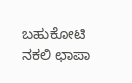ಬಹುಕೋಟಿ ನಕಲಿ ಛಾಪಾ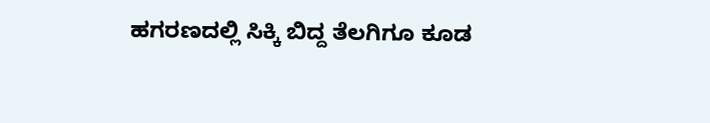ಹಗರಣದಲ್ಲಿ ಸಿಕ್ಕಿ ಬಿದ್ದ ತೆಲಗಿಗೂ ಕೂಡ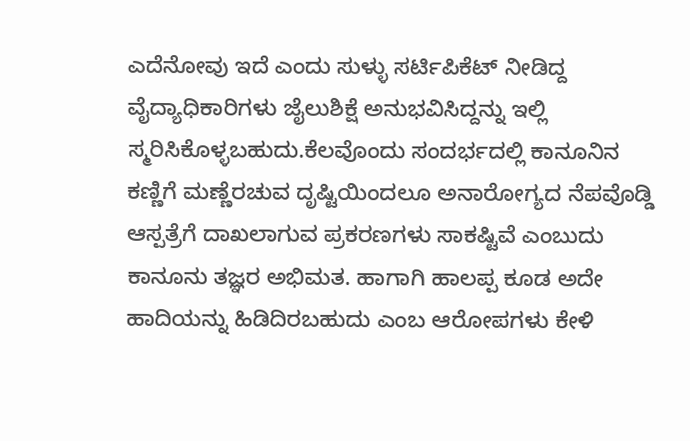ಎದೆನೋವು ಇದೆ ಎಂದು ಸುಳ್ಳು ಸರ್ಟಿಪಿಕೆಟ್ ನೀಡಿದ್ದ ವೈದ್ಯಾಧಿಕಾರಿಗಳು ಜೈಲುಶಿಕ್ಷೆ ಅನುಭವಿಸಿದ್ದನ್ನು ಇಲ್ಲಿ ಸ್ಮರಿಸಿಕೊಳ್ಳಬಹುದು.ಕೆಲವೊಂದು ಸಂದರ್ಭದಲ್ಲಿ ಕಾನೂನಿನ ಕಣ್ಣಿಗೆ ಮಣ್ಣೆರಚುವ ದೃಷ್ಟಿಯಿಂದಲೂ ಅನಾರೋಗ್ಯದ ನೆಪವೊಡ್ಡಿ ಆಸ್ಪತ್ರೆಗೆ ದಾಖಲಾಗುವ ಪ್ರಕರಣಗಳು ಸಾಕಷ್ಟಿವೆ ಎಂಬುದು ಕಾನೂನು ತಜ್ಞರ ಅಭಿಮತ. ಹಾಗಾಗಿ ಹಾಲಪ್ಪ ಕೂಡ ಅದೇ ಹಾದಿಯನ್ನು ಹಿಡಿದಿರಬಹುದು ಎಂಬ ಆರೋಪಗಳು ಕೇಳಿ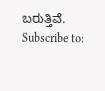ಬರುತ್ತಿವೆ.
Subscribe to: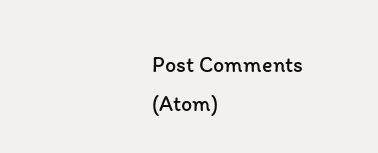Post Comments (Atom)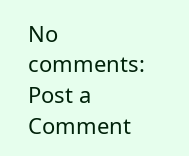No comments:
Post a Comment